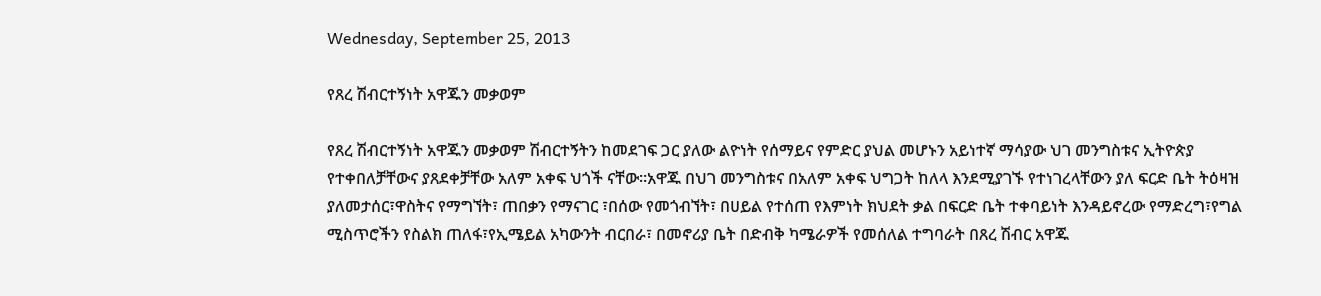Wednesday, September 25, 2013

የጸረ ሽብርተኝነት አዋጁን መቃወም

የጸረ ሽብርተኝነት አዋጁን መቃወም ሽብርተኝትን ከመደገፍ ጋር ያለው ልዮነት የሰማይና የምድር ያህል መሆኑን አይነተኛ ማሳያው ህገ መንግስቱና ኢትዮጵያ የተቀበለቻቸውና ያጸደቀቻቸው አለም አቀፍ ህጎች ናቸው፡፡አዋጁ በህገ መንግስቱና በአለም አቀፍ ህግጋት ከለላ እንደሚያገኙ የተነገረላቸውን ያለ ፍርድ ቤት ትዕዛዝ ያለመታሰር፣ዋስትና የማግኘት፣ ጠበቃን የማናገር ፣በሰው የመጎብኘት፣ በሀይል የተሰጠ የእምነት ክህደት ቃል በፍርድ ቤት ተቀባይነት እንዳይኖረው የማድረግ፣የግል ሚስጥሮችን የስልክ ጠለፋ፣የኢሜይል አካውንት ብርበራ፣ በመኖሪያ ቤት በድብቅ ካሜራዎች የመሰለል ተግባራት በጸረ ሽብር አዋጁ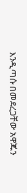እንዲጣሱ በመደረጋቸው አዋጁን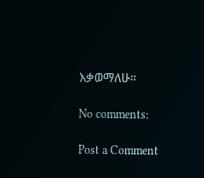እቃወማለሁ፡፡

No comments:

Post a Comment